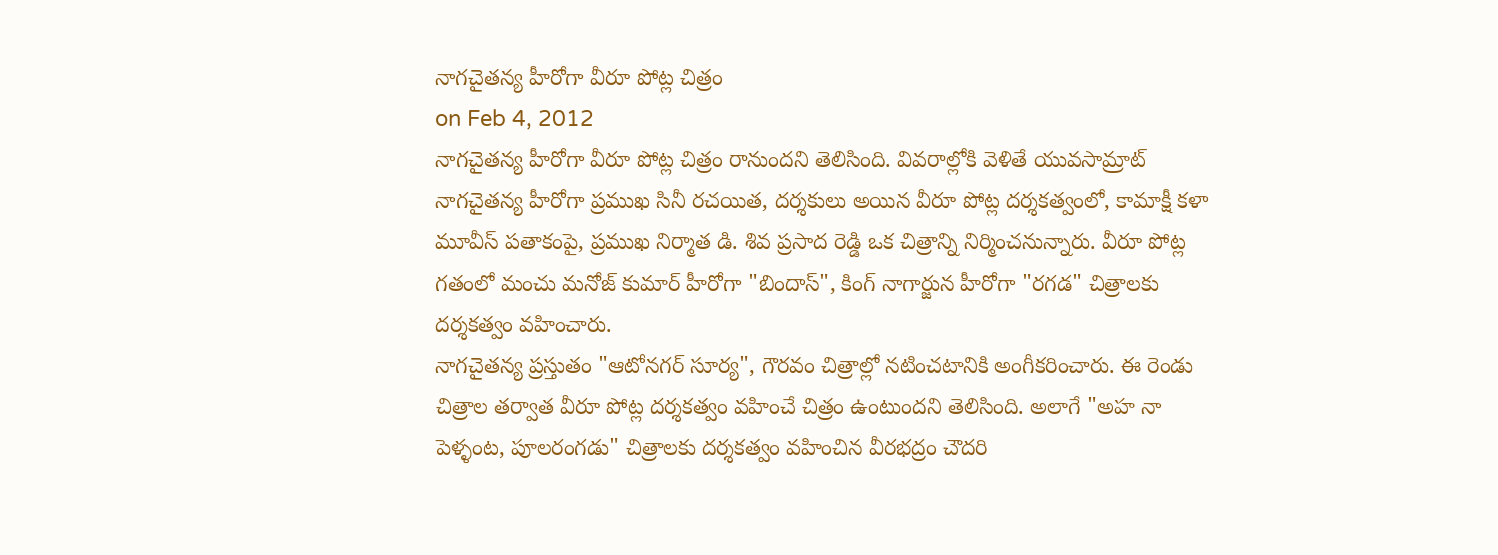నాగచైతన్య హీరోగా వీరూ పోట్ల చిత్రం
on Feb 4, 2012
నాగచైతన్య హీరోగా వీరూ పోట్ల చిత్రం రానుందని తెలిసింది. వివరాల్లోకి వెళితే యువసామ్రాట్ నాగచైతన్య హీరోగా ప్రముఖ సినీ రచయిత, దర్శకులు అయిన వీరూ పోట్ల దర్శకత్వంలో, కామాక్షీ కళా మూవీస్ పతాకంపై, ప్రముఖ నిర్మాత డి. శివ ప్రసాద రెడ్డి ఒక చిత్రాన్ని నిర్మించనున్నారు. వీరూ పోట్ల గతంలో మంచు మనోజ్ కుమార్ హీరోగా "బిందాస్", కింగ్ నాగార్జున హీరోగా "రగడ" చిత్రాలకు దర్శకత్వం వహించారు.
నాగచైతన్య ప్రస్తుతం "ఆటోనగర్ సూర్య", గౌరవం చిత్రాల్లో నటించటానికి అంగీకరించారు. ఈ రెండు చిత్రాల తర్వాత వీరూ పోట్ల దర్శకత్వం వహించే చిత్రం ఉంటుందని తెలిసింది. అలాగే "అహ నా పెళ్ళంట, పూలరంగడు" చిత్రాలకు దర్శకత్వం వహించిన వీరభద్రం చౌదరి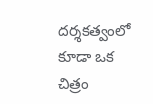దర్శకత్వంలో కూడా ఒక చిత్రం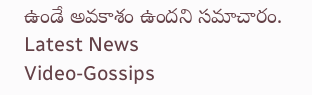ఉండే అవకాశం ఉందని సమాచారం.
Latest News
Video-Gossips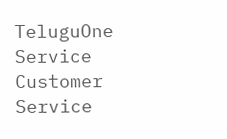TeluguOne Service
Customer Service